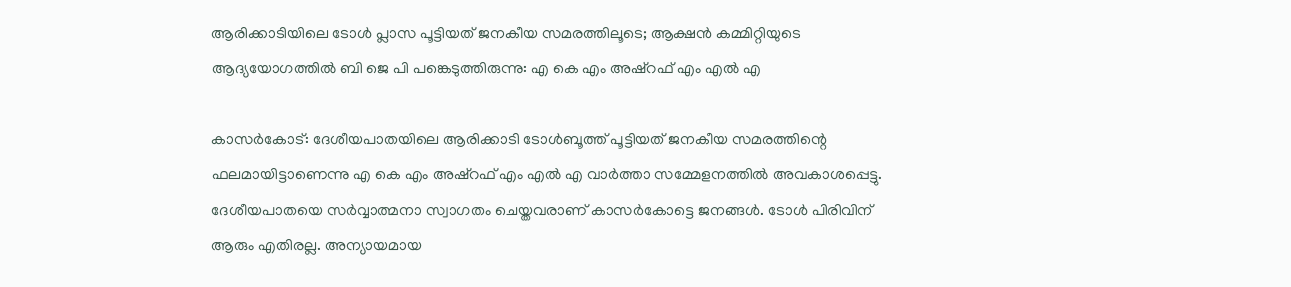ആരിക്കാടിയിലെ ടോള്‍ പ്ലാസ പൂട്ടിയത് ജനകീയ സമരത്തിലൂടെ; ആക്ഷന്‍ കമ്മിറ്റിയുടെ ആദ്യയോഗത്തില്‍ ബി ജെ പി പങ്കെടുത്തിരുന്നു: എ കെ എം അഷ്‌റഫ് എം എല്‍ എ

കാസര്‍കോട്: ദേശീയപാതയിലെ ആരിക്കാടി ടോള്‍ബൂത്ത് പൂട്ടിയത് ജനകീയ സമരത്തിന്റെ ഫലമായിട്ടാണെന്നു എ കെ എം അഷ്‌റഫ് എം എല്‍ എ വാര്‍ത്താ സമ്മേളനത്തില്‍ അവകാശപ്പെട്ടു.
ദേശീയപാതയെ സര്‍വ്വാത്മനാ സ്വാഗതം ചെയ്തവരാണ് കാസര്‍കോട്ടെ ജനങ്ങള്‍. ടോള്‍ പിരിവിന് ആരും എതിരല്ല. അന്യായമായ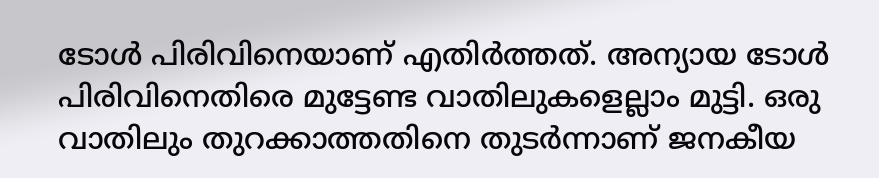ടോള്‍ പിരിവിനെയാണ് എതിര്‍ത്തത്. അന്യായ ടോള്‍ പിരിവിനെതിരെ മുട്ടേണ്ട വാതിലുകളെല്ലാം മുട്ടി. ഒരു വാതിലും തുറക്കാത്തതിനെ തുടര്‍ന്നാണ് ജനകീയ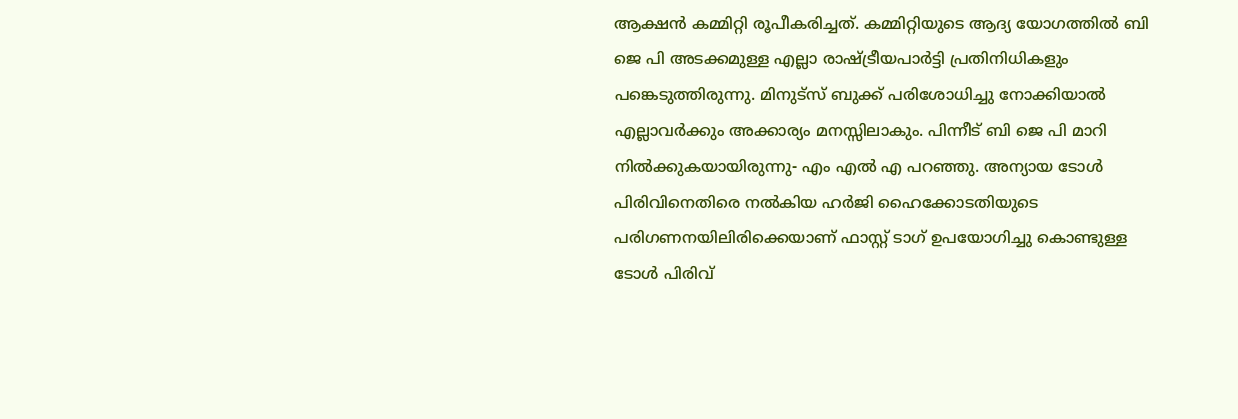ആക്ഷന്‍ കമ്മിറ്റി രൂപീകരിച്ചത്. കമ്മിറ്റിയുടെ ആദ്യ യോഗത്തില്‍ ബി ജെ പി അടക്കമുള്ള എല്ലാ രാഷ്ട്രീയപാര്‍ട്ടി പ്രതിനിധികളും പങ്കെടുത്തിരുന്നു. മിനുട്‌സ് ബുക്ക് പരിശോധിച്ചു നോക്കിയാല്‍ എല്ലാവര്‍ക്കും അക്കാര്യം മനസ്സിലാകും. പിന്നീട് ബി ജെ പി മാറി നില്‍ക്കുകയായിരുന്നു- എം എല്‍ എ പറഞ്ഞു. അന്യായ ടോള്‍ പിരിവിനെതിരെ നല്‍കിയ ഹര്‍ജി ഹൈക്കോടതിയുടെ പരിഗണനയിലിരിക്കെയാണ് ഫാസ്റ്റ് ടാഗ് ഉപയോഗിച്ചു കൊണ്ടുള്ള ടോള്‍ പിരിവ്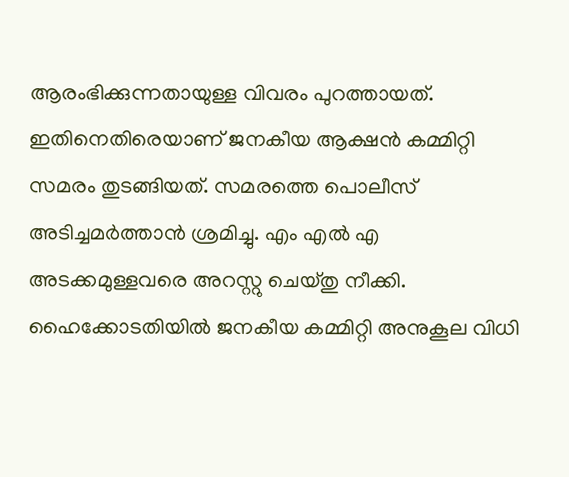ആരംഭിക്കുന്നതായുള്ള വിവരം പുറത്തായത്. ഇതിനെതിരെയാണ് ജനകീയ ആക്ഷന്‍ കമ്മിറ്റി സമരം തുടങ്ങിയത്. സമരത്തെ പൊലീസ് അടിച്ചമര്‍ത്താന്‍ ശ്രമിച്ചു. എം എല്‍ എ അടക്കമുള്ളവരെ അറസ്റ്റു ചെയ്തു നീക്കി. ഹൈക്കോടതിയില്‍ ജനകീയ കമ്മിറ്റി അനുകൂല വിധി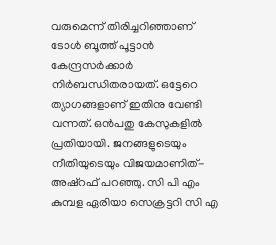വരുമെന്ന് തിരിച്ചറിഞ്ഞാണ് ടോള്‍ ബൂത്ത് പൂട്ടാന്‍ കേന്ദ്രസര്‍ക്കാര്‍ നിര്‍ബന്ധിതരായത്. ഒട്ടേറെ ത്യാഗങ്ങളാണ് ഇതിനു വേണ്ടി വന്നത്. ഒന്‍പതു കേസുകളില്‍ പ്രതിയായി. ജനങ്ങളുടെയും നീതിയുടെയും വിജയമാണിത്- അഷ്‌റഫ് പറഞ്ഞു. സി പി എം കുമ്പള ഏരിയാ സെക്രട്ടറി സി എ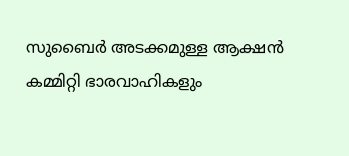സുബൈര്‍ അടക്കമുള്ള ആക്ഷന്‍ കമ്മിറ്റി ഭാരവാഹികളും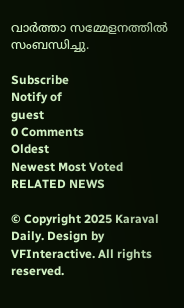വാര്‍ത്താ സമ്മേളനത്തില്‍ സംബന്ധിച്ചു.

Subscribe
Notify of
guest
0 Comments
Oldest
Newest Most Voted
RELATED NEWS

© Copyright 2025 Karaval Daily. Design by VFInteractive. All rights reserved.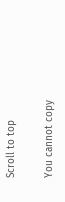Scroll to top

You cannot copy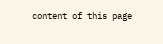content of this page